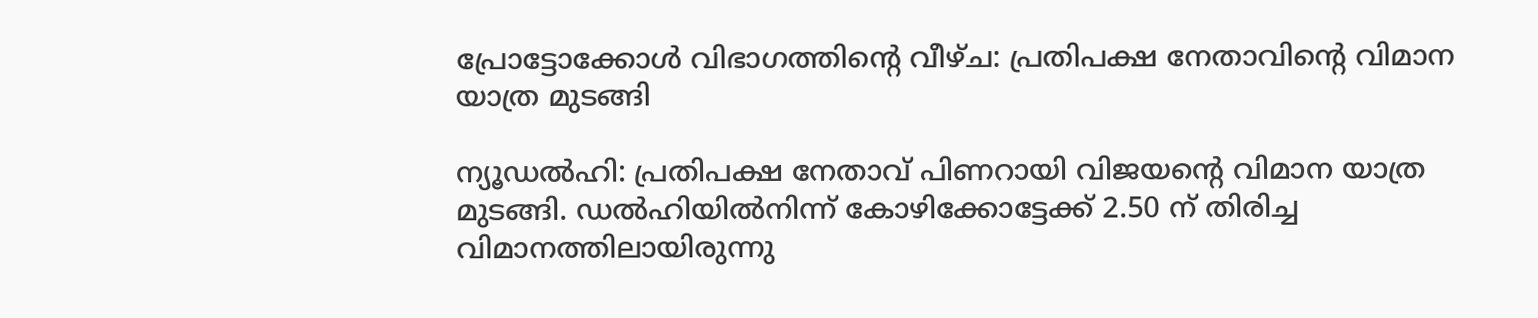പ്രോട്ടോക്കോൾ വിഭാഗത്തിന്റെ വീഴ്ച: പ്രതിപക്ഷ നേതാവിന്റെ വിമാന യാത്ര മുടങ്ങി

ന്യൂഡൽഹി: പ്രതിപക്ഷ നേതാവ് പിണറായി വിജയന്റെ വിമാന യാത്ര മുടങ്ങി. ഡൽഹിയിൽനിന്ന് കോഴിക്കോട്ടേക്ക് 2.50 ന് തിരിച്ച വിമാനത്തിലായിരുന്നു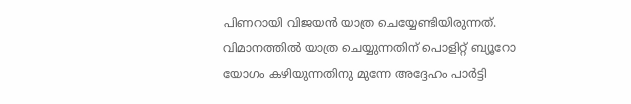പിണറായി വിജയൻ യാത്ര ചെയ്യേണ്ടിയിരുന്നത്. വിമാനത്തിൽ യാത്ര ചെയ്യുന്നതിന് പൊളിറ്റ് ബ്യൂറോ യോഗം കഴിയുന്നതിനു മുന്നേ അദ്ദേഹം പാർട്ടി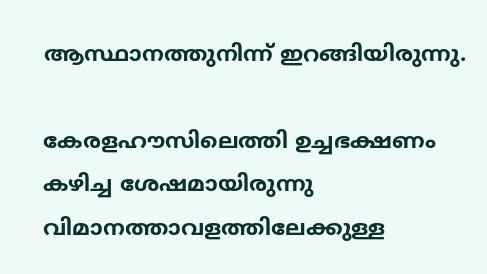ആസ്ഥാനത്തുനിന്ന് ഇറങ്ങിയിരുന്നു.

കേരളഹൗസിലെത്തി ഉച്ചഭക്ഷണം കഴിച്ച ശേഷമായിരുന്നു വിമാനത്താവളത്തിലേക്കുള്ള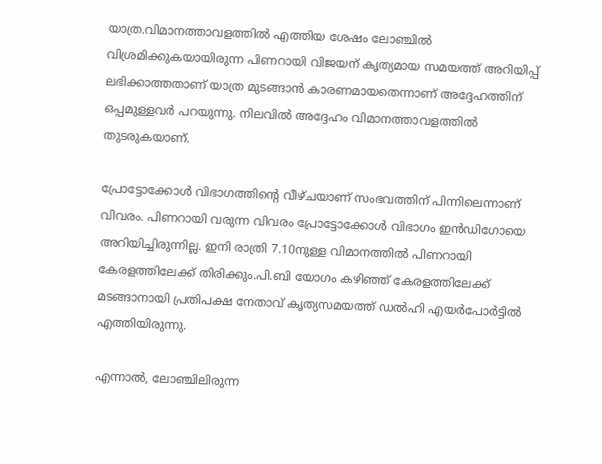യാത്ര.വിമാനത്താവളത്തിൽ എത്തിയ ശേഷം ലോഞ്ചിൽ വിശ്രമിക്കുകയായിരുന്ന പിണറായി വിജയന് കൃത്യമായ സമയത്ത് അറിയിപ്പ് ലഭിക്കാത്തതാണ് യാത്ര മുടങ്ങാൻ കാരണമായതെന്നാണ് അദ്ദേഹത്തിന് ഒപ്പമുള്ളവർ പറയുന്നു. നിലവിൽ അദ്ദേഹം വിമാനത്താവളത്തിൽ തുടരുകയാണ്.

പ്രോട്ടോക്കോൾ വിഭാഗത്തിന്റെ വീഴ്ചയാണ് സംഭവത്തിന് പിന്നിലെന്നാണ് വിവരം. പിണറായി വരുന്ന വിവരം പ്രോട്ടോക്കോൾ വിഭാഗം ഇൻഡിഗോയെ അറിയിച്ചിരുന്നില്ല. ഇനി രാത്രി 7.10നുള്ള വിമാനത്തിൽ പിണറായി കേരളത്തിലേക്ക് തിരിക്കും.പി.ബി യോഗം കഴിഞ്ഞ് കേരളത്തിലേക്ക് മടങ്ങാനായി പ്രതിപക്ഷ നേതാവ് കൃത്യസമയത്ത് ഡല്‍ഹി എയർപോർട്ടിൽ എത്തിയിരുന്നു.

എന്നാൽ, ലോഞ്ചിലിരുന്ന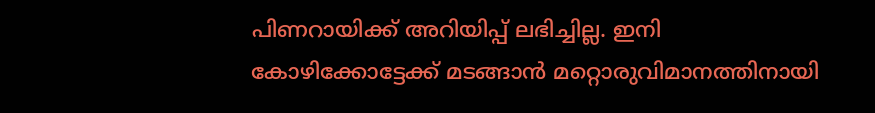പിണറായിക്ക് അറിയിപ്പ് ലഭിച്ചില്ല. ഇനി കോഴിക്കോട്ടേക്ക് മടങ്ങാന്‍ മറ്റൊരുവിമാനത്തിനായി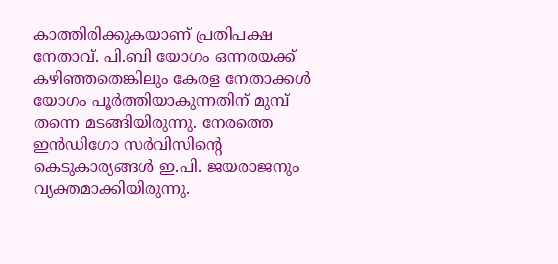കാത്തിരിക്കുകയാണ് പ്രതിപക്ഷ നേതാവ്. പി.ബി യോഗം ഒന്നരയക്ക് കഴിഞ്ഞതെങ്കിലും കേരള നേതാക്കൾ യോഗം പൂർത്തിയാകുന്നതിന് മുമ്പ് തന്നെ മടങ്ങിയിരുന്നു. നേരത്തെ ഇൻഡിഗോ സർവിസിന്റെ കെടുകാര്യങ്ങൾ ഇ.പി. ജയരാജനും വ്യക്തമാക്കിയിരുന്നു.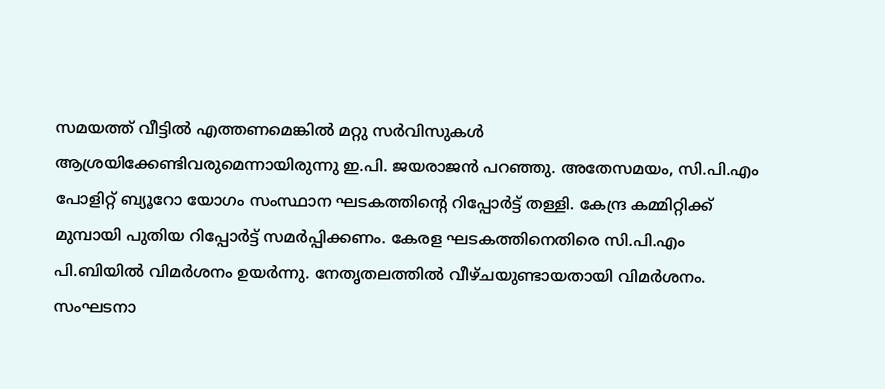സമയത്ത് വീട്ടിൽ എത്തണമെങ്കിൽ മറ്റു സർവിസുകൾ ആശ്രയിക്കേണ്ടിവരുമെന്നായിരുന്നു ഇ.പി. ജയരാജൻ പറഞ്ഞു. അതേസമയം, സി.പി.എം പോളിറ്റ് ബ്യൂറോ യോഗം സംസ്ഥാന ഘടകത്തിന്റെ റിപ്പോർട്ട് തള്ളി. കേന്ദ്ര കമ്മിറ്റിക്ക് മുമ്പായി പുതിയ റിപ്പോർട്ട് സമർപ്പിക്കണം. കേരള ഘടകത്തിനെതിരെ സി.പി.എം പി.ബിയിൽ വിമർശനം ഉയർന്നു. നേതൃതലത്തിൽ വീഴ്ചയുണ്ടായതായി വിമർശനം. സംഘടനാ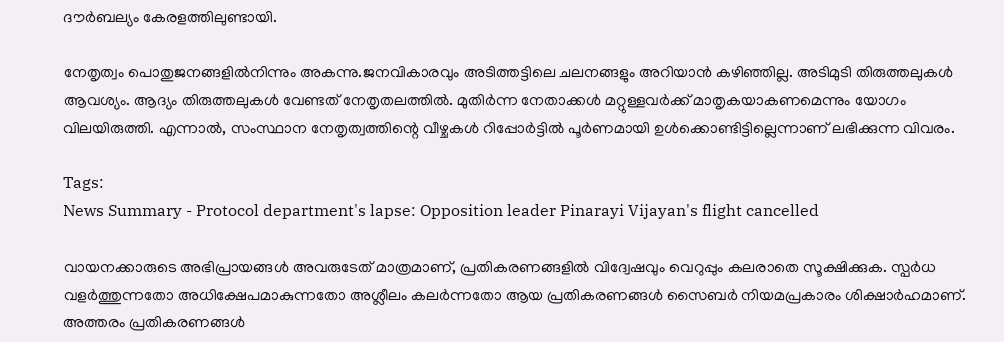ദൗർബല്യം കേരളത്തിലുണ്ടായി.

നേതൃത്വം പൊതുജനങ്ങളിൽനിന്നും അകന്നു.ജനവികാരവും അടിത്തട്ടിലെ ചലനങ്ങളും അറിയാൻ കഴിഞ്ഞില്ല. അടിമുടി തിരുത്തലുകൾ ആവശ്യം. ആദ്യം തിരുത്തലുകൾ വേണ്ടത് നേതൃതലത്തിൽ. മുതിർന്ന നേതാക്കൾ മറ്റുള്ളവർക്ക് മാതൃകയാകണമെന്നും യോഗം വിലയിരുത്തി. എന്നാൽ, സംസ്ഥാന നേതൃത്വത്തിന്റെ വീഴ്ചകൾ റിപ്പോർട്ടിൽ പൂർണമായി ഉൾക്കൊണ്ടിട്ടില്ലെന്നാണ് ലഭിക്കുന്ന വിവരം.

Tags:
News Summary - Protocol department's lapse: Opposition leader Pinarayi Vijayan's flight cancelled

വായനക്കാരുടെ അഭിപ്രായങ്ങള്‍ അവരുടേത് മാത്രമാണ്, പ്രതികരണങ്ങളിൽ വിദ്വേഷവും വെറുപ്പും കലരാതെ സൂക്ഷിക്കുക. സ്പർധ വളർത്തുന്നതോ അധിക്ഷേപമാകുന്നതോ അശ്ലീലം കലർന്നതോ ആയ പ്രതികരണങ്ങൾ സൈബർ നിയമപ്രകാരം ശിക്ഷാർഹമാണ്. അത്തരം പ്രതികരണങ്ങൾ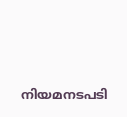നിയമനടപടി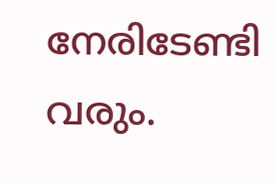നേരിടേണ്ടി വരും.